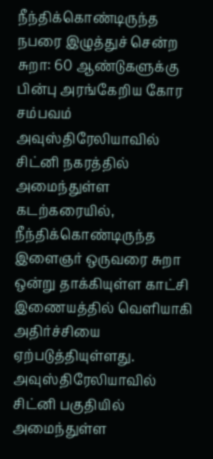நீந்திக்கொண்டிருந்த நபரை இழுத்துச் சென்ற சுறா: 60 ஆண்டுகளுக்கு பின்பு அரங்கேறிய கோர சம்பவம்
அவுஸ்திரேலியாவில் சிட்னி நகரத்தில் அமைந்துள்ள கடற்கரையில், நீந்திக்கொண்டிருந்த இளைஞர் ஒருவரை சுறா ஒன்று தாக்கியுள்ள காட்சி இணையத்தில் வெளியாகி அதிர்ச்சியை ஏற்படுத்தியுள்ளது.
அவுஸ்திரேலியாவில் சிட்னி பகுதியில் அமைந்துள்ள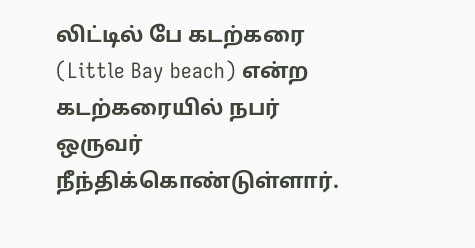லிட்டில் பே கடற்கரை (Little Bay beach) என்ற கடற்கரையில் நபர் ஒருவர் நீந்திக்கொண்டுள்ளார்.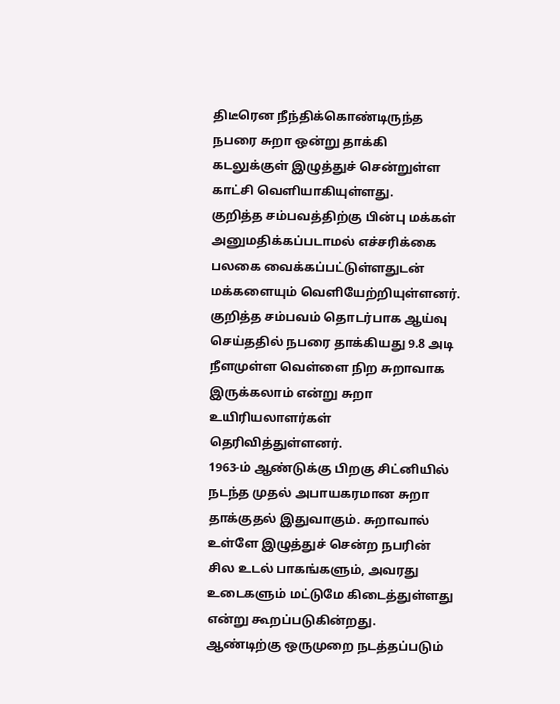திடீரென நீந்திக்கொண்டிருந்த நபரை சுறா ஒன்று தாக்கி கடலுக்குள் இழுத்துச் சென்றுள்ள காட்சி வெளியாகியுள்ளது.
குறித்த சம்பவத்திற்கு பின்பு மக்கள் அனுமதிக்கப்படாமல் எச்சரிக்கை பலகை வைக்கப்பட்டுள்ளதுடன் மக்களையும் வெளியேற்றியுள்ளனர்.
குறித்த சம்பவம் தொடர்பாக ஆய்வு செய்ததில் நபரை தாக்கியது 9.8 அடி நீளமுள்ள வெள்ளை நிற சுறாவாக இருக்கலாம் என்று சுறா உயிரியலாளர்கள் தெரிவித்துள்ளனர்.
1963-ம் ஆண்டுக்கு பிறகு சிட்னியில் நடந்த முதல் அபாயகரமான சுறா தாக்குதல் இதுவாகும். சுறாவால் உள்ளே இழுத்துச் சென்ற நபரின் சில உடல் பாகங்களும், அவரது உடைகளும் மட்டுமே கிடைத்துள்ளது என்று கூறப்படுகின்றது.
ஆண்டிற்கு ஒருமுறை நடத்தப்படும்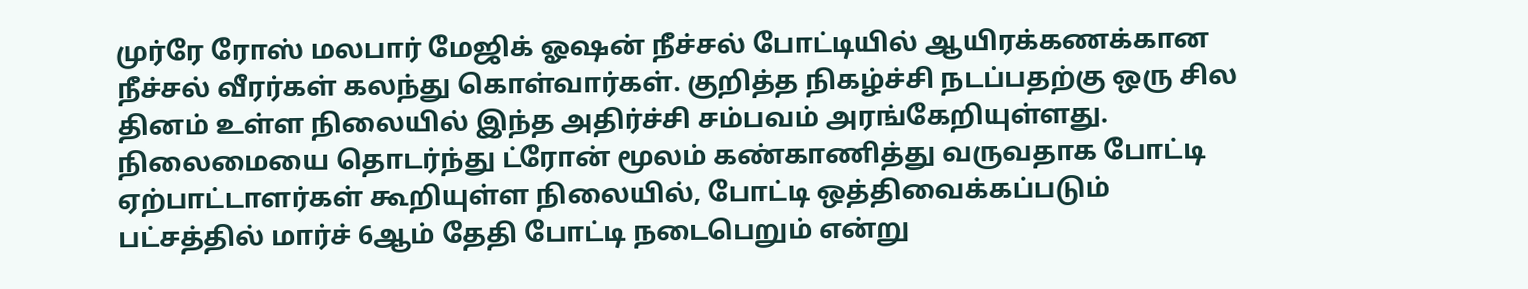முர்ரே ரோஸ் மலபார் மேஜிக் ஓஷன் நீச்சல் போட்டியில் ஆயிரக்கணக்கான நீச்சல் வீரர்கள் கலந்து கொள்வார்கள். குறித்த நிகழ்ச்சி நடப்பதற்கு ஒரு சில தினம் உள்ள நிலையில் இந்த அதிர்ச்சி சம்பவம் அரங்கேறியுள்ளது.
நிலைமையை தொடர்ந்து ட்ரோன் மூலம் கண்காணித்து வருவதாக போட்டி ஏற்பாட்டாளர்கள் கூறியுள்ள நிலையில், போட்டி ஒத்திவைக்கப்படும் பட்சத்தில் மார்ச் 6ஆம் தேதி போட்டி நடைபெறும் என்று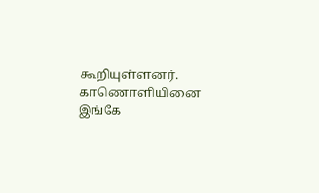கூறியுள்ளனர்.
காணொளியினை இங்கே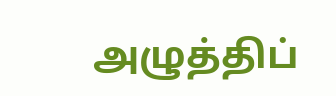அழுத்திப்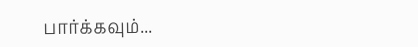பார்க்கவும்...